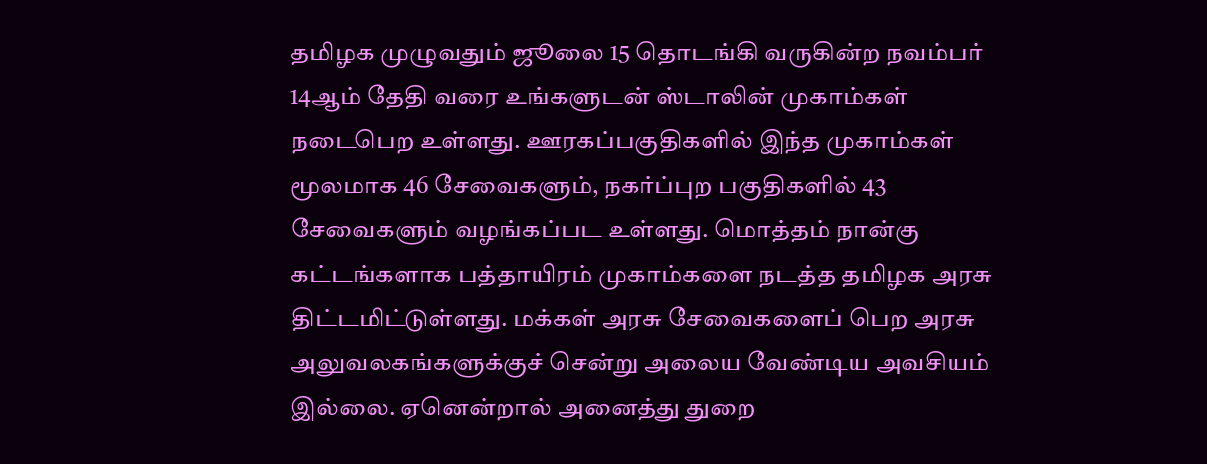தமிழக முழுவதும் ஜூலை 15 தொடங்கி வருகின்ற நவம்பர் 14ஆம் தேதி வரை உங்களுடன் ஸ்டாலின் முகாம்கள் நடைபெற உள்ளது. ஊரகப்பகுதிகளில் இந்த முகாம்கள் மூலமாக 46 சேவைகளும், நகர்ப்புற பகுதிகளில் 43 சேவைகளும் வழங்கப்பட உள்ளது. மொத்தம் நான்கு கட்டங்களாக பத்தாயிரம் முகாம்களை நடத்த தமிழக அரசு திட்டமிட்டுள்ளது. மக்கள் அரசு சேவைகளைப் பெற அரசு அலுவலகங்களுக்குச் சென்று அலைய வேண்டிய அவசியம் இல்லை. ஏனென்றால் அனைத்து துறை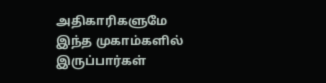அதிகாரிகளுமே இந்த முகாம்களில் இருப்பார்கள்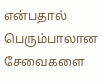என்பதால் பெரும்பாலான சேவைகளை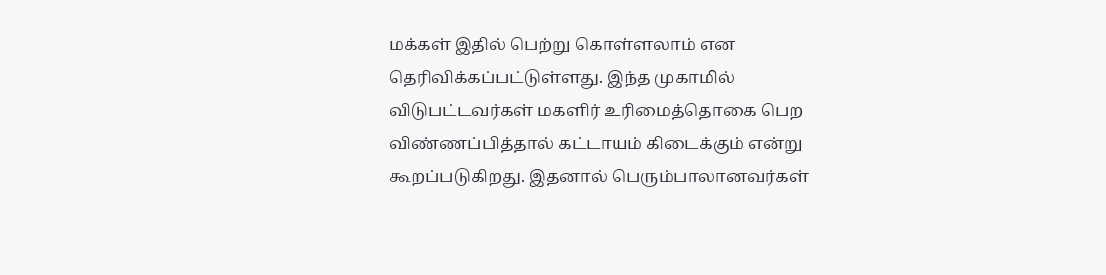மக்கள் இதில் பெற்று கொள்ளலாம் என தெரிவிக்கப்பட்டுள்ளது. இந்த முகாமில் விடுபட்டவர்கள் மகளிர் உரிமைத்தொகை பெற விண்ணப்பித்தால் கட்டாயம் கிடைக்கும் என்று கூறப்படுகிறது. இதனால் பெரும்பாலானவர்கள்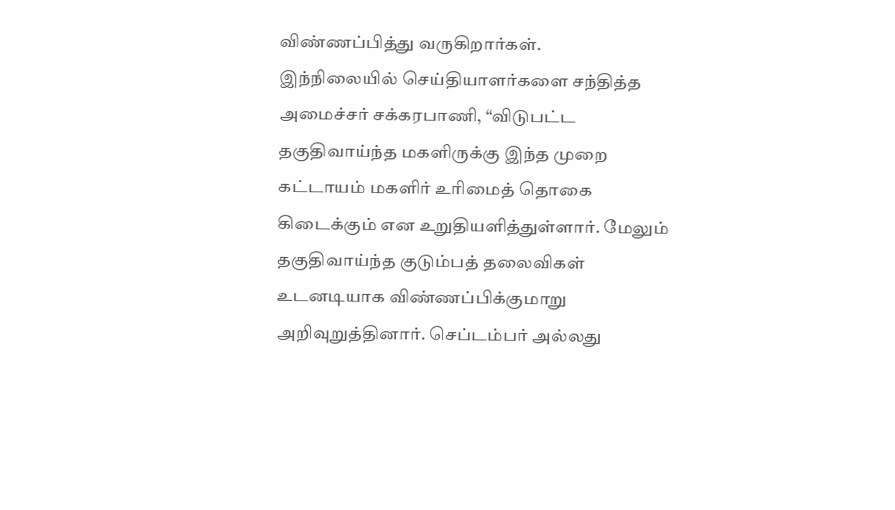விண்ணப்பித்து வருகிறார்கள்.
இந்நிலையில் செய்தியாளர்களை சந்தித்த அமைச்சர் சக்கரபாணி, “விடுபட்ட தகுதிவாய்ந்த மகளிருக்கு இந்த முறை கட்டாயம் மகளிர் உரிமைத் தொகை கிடைக்கும் என உறுதியளித்துள்ளார். மேலும் தகுதிவாய்ந்த குடும்பத் தலைவிகள் உடனடியாக விண்ணப்பிக்குமாறு அறிவுறுத்தினார். செப்டம்பர் அல்லது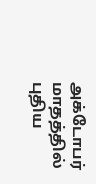அக்டோபர் மாதத்தில் புதிய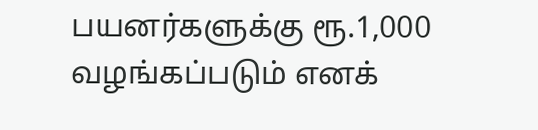பயனர்களுக்கு ரூ.1,000 வழங்கப்படும் எனக்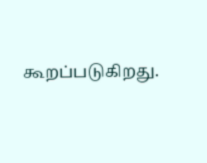கூறப்படுகிறது.